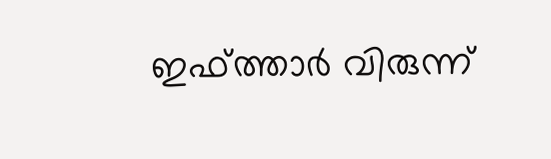ഇഫ്ത്താര്‍ വിരുന്ന്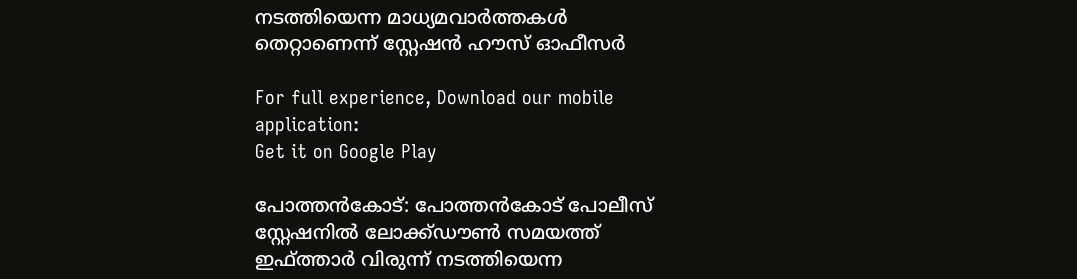നടത്തിയെന്ന മാധ്യമവാര്‍ത്തകള്‍ തെറ്റാണെന്ന് സ്റ്റേഷന്‍ ഹൗസ് ഓഫീസര്‍

For full experience, Download our mobile application:
Get it on Google Play

പോത്തന്‍കോട്: പോത്തന്‍കോട് പോലീസ് സ്റ്റേഷനില്‍ ലോക്ക്ഡൗണ്‍ സമയത്ത് ഇഫ്ത്താര്‍ വിരുന്ന് നടത്തിയെന്ന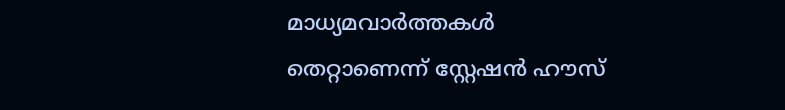മാധ്യമവാര്‍ത്തകള്‍ തെറ്റാണെന്ന് സ്റ്റേഷന്‍ ഹൗസ്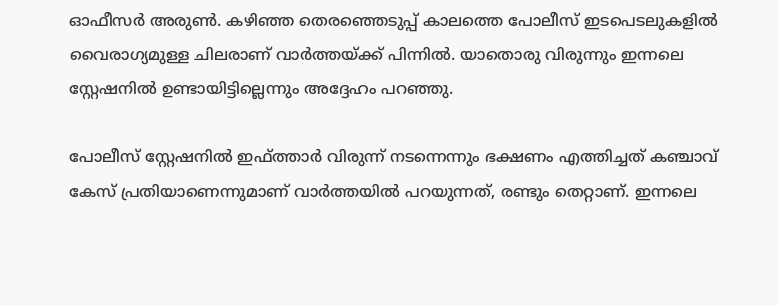ഓഫീസര്‍ അരുണ്‍. കഴിഞ്ഞ തെരഞ്ഞെടുപ്പ് കാലത്തെ പോലീസ് ഇടപെടലുകളില്‍ വൈരാഗ്യമുള്ള ചിലരാണ് വാര്‍ത്തയ്ക്ക് പിന്നില്‍. യാതൊരു വിരുന്നും ഇന്നലെ സ്റ്റേഷനില്‍ ഉണ്ടായിട്ടില്ലെന്നും അദ്ദേഹം പറഞ്ഞു.

പോലീസ് സ്റ്റേഷനില്‍ ഇഫ്ത്താര്‍ വിരുന്ന് നടന്നെന്നും ഭക്ഷണം എത്തിച്ചത് കഞ്ചാവ് കേസ് പ്രതിയാണെന്നുമാണ് വാര്‍ത്തയില്‍ പറയുന്നത്, രണ്ടും തെറ്റാണ്. ഇന്നലെ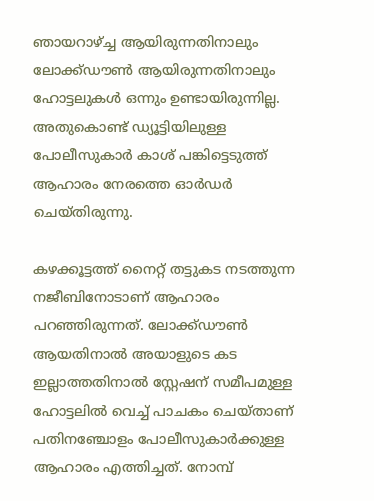ഞായറാഴ്‌ച്ച ആയിരുന്നതിനാലും ലോക്ക്ഡൗണ്‍ ആയിരുന്നതിനാലും ഹോട്ടലുകള്‍ ഒന്നും ഉണ്ടായിരുന്നില്ല. അതുകൊണ്ട് ഡ്യൂട്ടിയിലുള്ള പോലീസുകാര്‍ കാശ് പങ്കിട്ടെടുത്ത് ആഹാരം നേരത്തെ ഓര്‍ഡര്‍ ചെയ്തിരുന്നു.

കഴക്കൂട്ടത്ത് നൈറ്റ് തട്ടുകട നടത്തുന്ന നജീബിനോടാണ് ആഹാരം പറഞ്ഞിരുന്നത്. ലോക്ക്ഡൗണ്‍ ആയതിനാല്‍ അയാളുടെ കട ഇല്ലാത്തതിനാല്‍ സ്റ്റേഷന് സമീപമുള്ള ഹോട്ടലില്‍ വെച്ച്‌ പാചകം ചെയ്താണ് പതിനഞ്ചോളം പോലീസുകാര്‍ക്കുള്ള ആഹാരം എത്തിച്ചത്. നോമ്പ്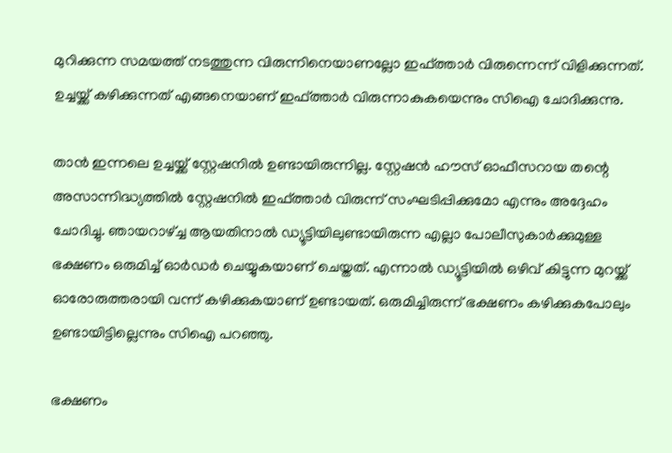മുറിക്കുന്ന സമയത്ത് നടത്തുന്ന വിരുന്നിനെയാണല്ലോ ഇഫ്ത്താര്‍ വിരുന്നെന്ന് വിളിക്കുന്നത്. ഉച്ചയ്ക്ക് കഴിക്കുന്നത് എങ്ങനെയാണ് ഇഫ്ത്താര്‍ വിരുന്നാകുകയെന്നും സിഐ ചോദിക്കുന്നു.

താന്‍ ഇന്നലെ ഉച്ചയ്ക്ക് സ്റ്റേഷനില്‍ ഉണ്ടായിരുന്നില്ല. സ്റ്റേഷന്‍ ഹൗസ് ഓഫീസറായ തന്റെ അസാന്നിദ്ധ്യത്തില്‍ സ്റ്റേഷനില്‍ ഇഫ്ത്താര്‍ വിരുന്ന് സംഘടിപ്പിക്കുമോ എന്നും അദ്ദേഹം ചോദിച്ചു. ഞായറാഴ്‌ച്ച ആയതിനാല്‍ ഡ്യൂട്ടിയിലുണ്ടായിരുന്ന എല്ലാ പോലീസുകാര്‍ക്കുമുള്ള ഭക്ഷണം ഒരുമിച്ച്‌ ഓര്‍ഡര്‍ ചെയ്യുകയാണ് ചെയ്തത്. എന്നാല്‍ ഡ്യൂട്ടിയില്‍ ഒഴിവ് കിട്ടുന്ന മുറയ്ക്ക് ഓരോരുത്തരായി വന്ന് കഴിക്കുകയാണ് ഉണ്ടായത്. ഒരുമിച്ചിരുന്ന് ഭക്ഷണം കഴിക്കുകപോലും ഉണ്ടായിട്ടില്ലെന്നും സിഐ പറഞ്ഞു.

ഭക്ഷണം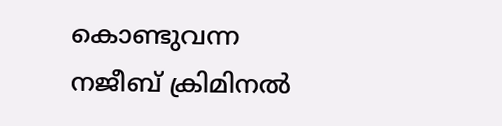കൊണ്ടുവന്ന നജീബ് ക്രിമിനല്‍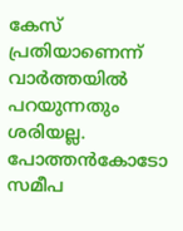കേസ് പ്രതിയാണെന്ന് വാര്‍ത്തയില്‍ പറയുന്നതും ശരിയല്ല. പോത്തന്‍കോടോ സമീപ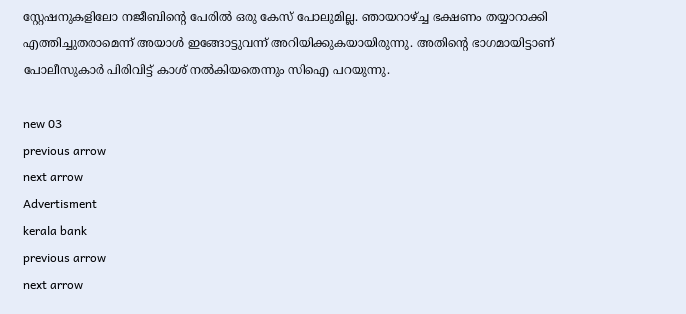സ്റ്റേഷനുകളിലോ നജീബിന്റെ പേരില്‍ ഒരു കേസ് പോലുമില്ല. ഞായറാഴ്‌ച്ച ഭക്ഷണം തയ്യാറാക്കി എത്തിച്ചുതരാമെന്ന് അയാള്‍ ഇങ്ങോട്ടുവന്ന് അറിയിക്കുകയായിരുന്നു. അതിന്റെ ഭാഗമായിട്ടാണ് പോലീസുകാര്‍ പിരിവിട്ട് കാശ് നല്‍കിയതെന്നും സിഐ പറയുന്നു.

new 03
previous arrow
next arrow
Advertisment
kerala bank
previous arrow
next arrow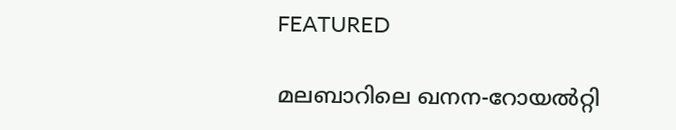FEATURED

മലബാറിലെ ഖനന-റോയൽറ്റി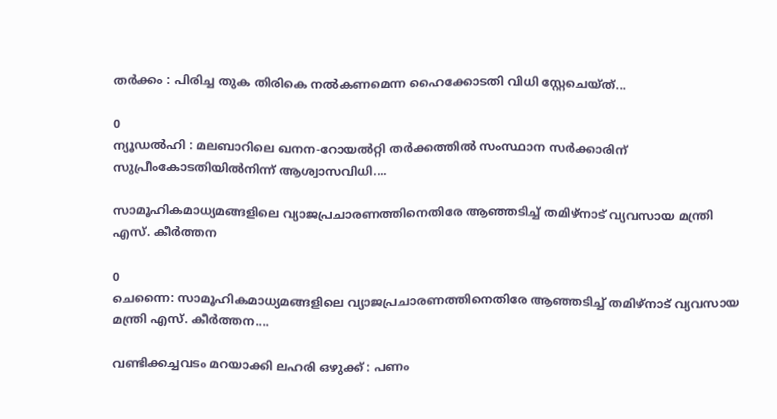തർക്കം : പിരിച്ച തുക തിരികെ നൽകണമെന്ന ഹൈക്കോടതി വിധി സ്റ്റേചെയ്ത്...

0
ന്യൂഡൽഹി : മലബാറിലെ ഖനന-റോയൽറ്റി തർക്കത്തിൽ സംസ്ഥാന സർക്കാരിന് സുപ്രീംകോടതിയിൽനിന്ന് ആശ്വാസവിധി....

സാമൂഹികമാധ്യമങ്ങളിലെ വ്യാജപ്രചാരണത്തിനെതിരേ ആഞ്ഞടിച്ച് തമിഴ്നാട് വ്യവസായ മന്ത്രി എസ്. കീർത്തന

0
ചെന്നൈ: സാമൂഹികമാധ്യമങ്ങളിലെ വ്യാജപ്രചാരണത്തിനെതിരേ ആഞ്ഞടിച്ച് തമിഴ്നാട് വ്യവസായ മന്ത്രി എസ്. കീർത്തന....

വണ്ടിക്കച്ചവടം മറയാക്കി ലഹരി ഒഴുക്ക് : പണം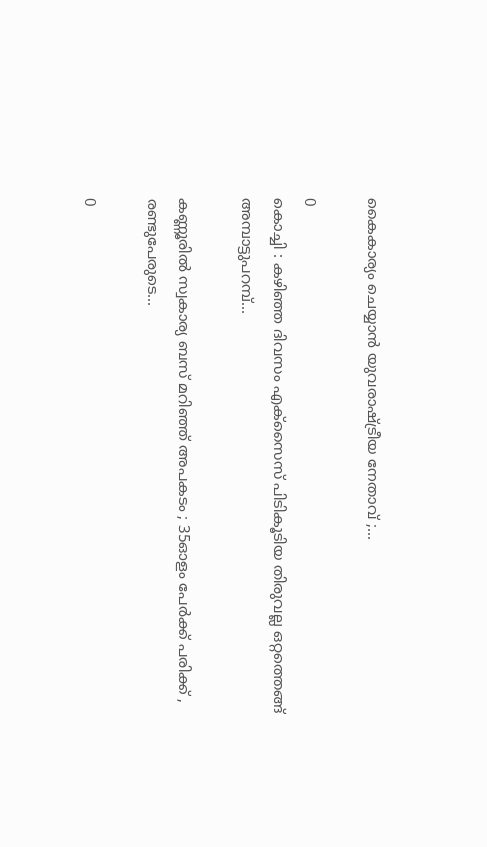കൈകാര്യം ചെയ്യാൻ യുവരാഷ്ട്രീയ നേതാവ് ;...

0
കൊച്ചി : കഴിഞ്ഞ ദിവസം എക്സൈസ് പിടികൂടിയ തിരുവല്ല ഒറ്റത്തെങ്ങ് അമ്പാട്ടുപറമ്പ്...

കണ്ണൂരിൽ സ്വകാര്യ ബസ് മറിഞ്ഞ് അപകടം ; 35ഓളം പേർക്ക് പരിക്ക് , രണ്ടുപേരുടെ...

0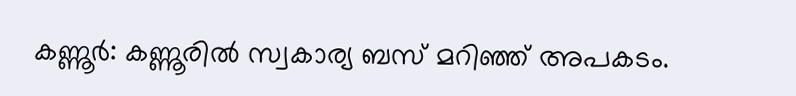കണ്ണൂർ: കണ്ണൂരിൽ സ്വകാര്യ ബസ് മറിഞ്ഞ് അപകടം.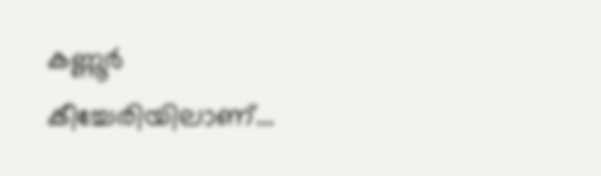കണ്ണൂർ കീച്ചേരിയിലാണ്...